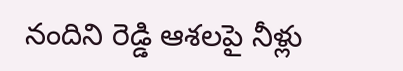నందిని రెడ్డి ఆశలపై నీళ్లు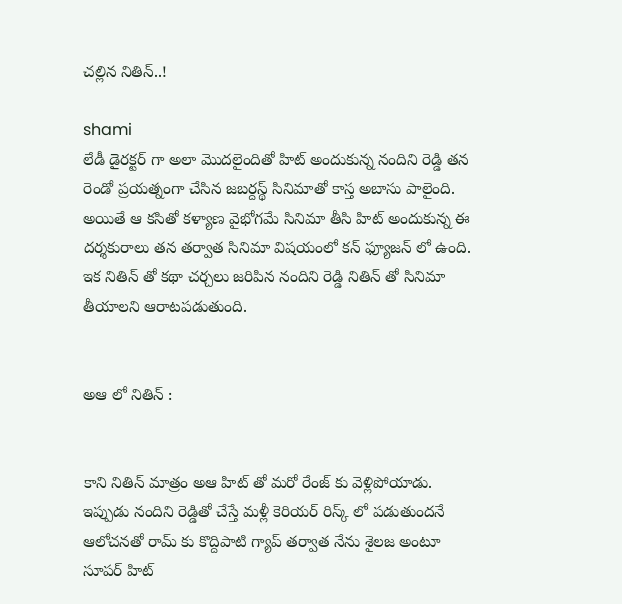చల్లిన నితిన్..!

shami
లేడీ డైరక్టర్ గా అలా మొదలైందితో హిట్ అందుకున్న నందిని రెడ్డి తన రెండో ప్రయత్నంగా చేసిన జబర్దస్థ్ సినిమాతో కాస్త అబాసు పాలైంది. అయితే ఆ కసితో కళ్యాణ వైభోగమే సినిమా తీసి హిట్ అందుకున్న ఈ దర్శకురాలు తన తర్వాత సినిమా విషయంలో కన్ ఫ్యూజన్ లో ఉంది. ఇక నితిన్ తో కథా చర్చలు జరిపిన నందిని రెడ్డి నితిన్ తో సినిమా తీయాలని ఆరాటపడుతుంది.


అఆ లో నితిన్ :


కాని నితిన్ మాత్రం అఆ హిట్ తో మరో రేంజ్ కు వెళ్లిపోయాడు. ఇప్పుడు నందిని రెడ్డితో చేస్తే మళ్లీ కెరియర్ రిస్క్ లో పడుతుందనే ఆలోచనతో రామ్ కు కొద్దిపాటి గ్యాప్ తర్వాత నేను శైలజ అంటూ సూపర్ హిట్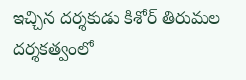ఇచ్చిన దర్శకుడు కిశోర్ తిరుమల దర్శకత్వంలో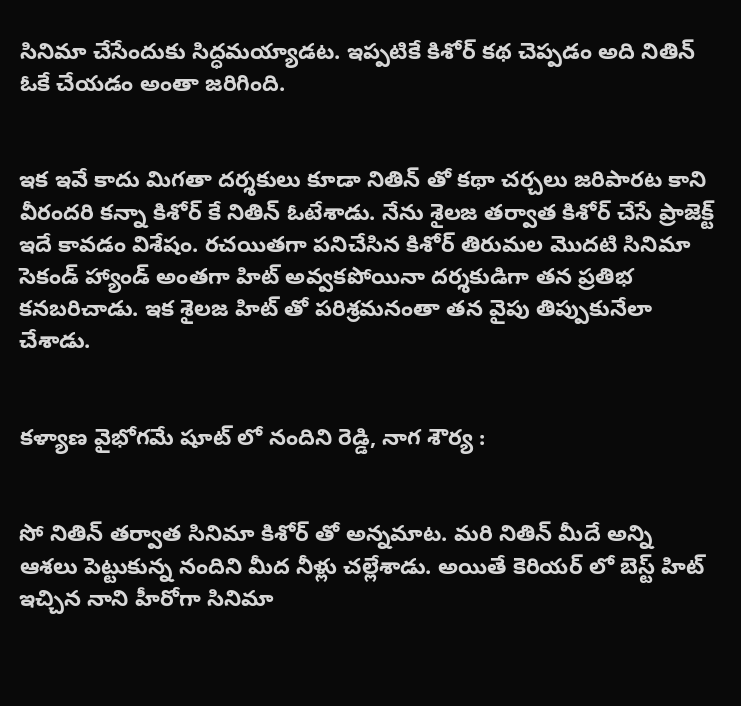సినిమా చేసేందుకు సిద్ధమయ్యాడట. ఇప్పటికే కిశోర్ కథ చెప్పడం అది నితిన్ ఓకే చేయడం అంతా జరిగింది.


ఇక ఇవే కాదు మిగతా దర్శకులు కూడా నితిన్ తో కథా చర్చలు జరిపారట కాని వీరందరి కన్నా కిశోర్ కే నితిన్ ఓటేశాడు. నేను శైలజ తర్వాత కిశోర్ చేసే ప్రాజెక్ట్ ఇదే కావడం విశేషం. రచయితగా పనిచేసిన కిశోర్ తిరుమల మొదటి సినిమా సెకండ్ హ్యాండ్ అంతగా హిట్ అవ్వకపోయినా దర్శకుడిగా తన ప్రతిభ కనబరిచాడు. ఇక శైలజ హిట్ తో పరిశ్రమనంతా తన వైపు తిప్పుకునేలా చేశాడు.


కళ్యాణ వైభోగమే షూట్ లో నందిని రెడ్డి, నాగ శౌర్య :


సో నితిన్ తర్వాత సినిమా కిశోర్ తో అన్నమాట. మరి నితిన్ మీదే అన్ని ఆశలు పెట్టుకున్న నందిని మీద నీళ్లు చల్లేశాడు. అయితే కెరియర్ లో బెస్ట్ హిట్ ఇచ్చిన నాని హీరోగా సినిమా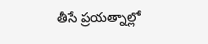తీసే ప్రయత్నాల్లో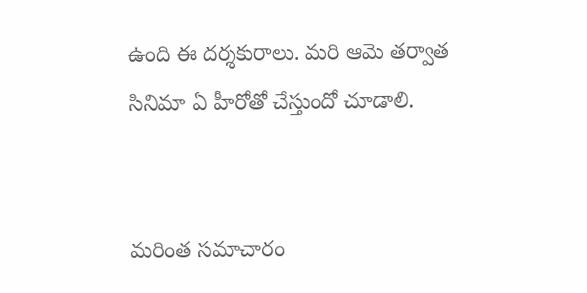ఉంది ఈ దర్శకురాలు. మరి ఆమె తర్వాత సినిమా ఏ హీరోతో చేస్తుందో చూడాలి.


మరింత సమాచారం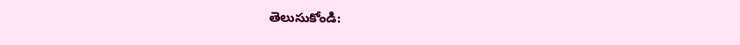తెలుసుకోండి: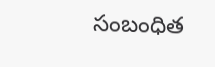సంబంధిత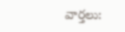వార్తలు: